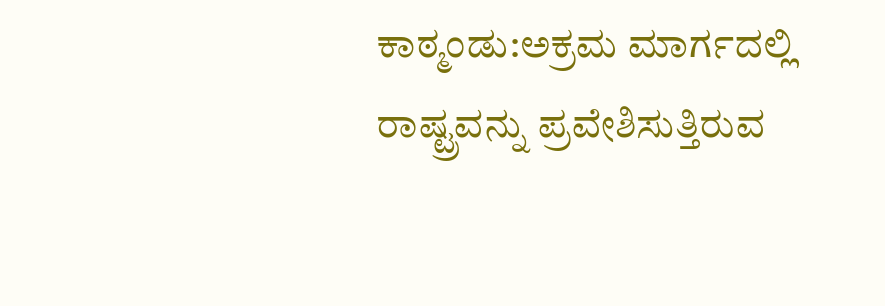ಕಾಠ್ಮಂಡು:ಅಕ್ರಮ ಮಾರ್ಗದಲ್ಲಿ ರಾಷ್ಟ್ರವನ್ನು ಪ್ರವೇಶಿಸುತ್ತಿರುವ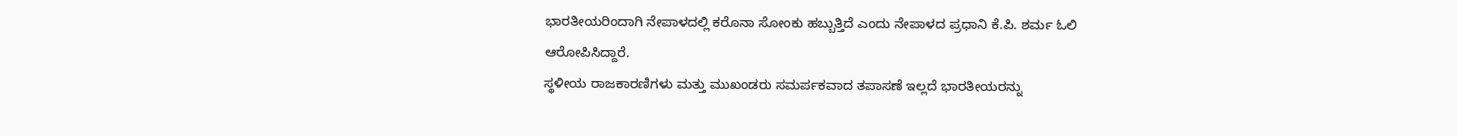ಭಾರತೀಯರಿಂದಾಗಿ ನೇಪಾಳದಲ್ಲಿ ಕರೊನಾ ಸೋಂಕು ಹಬ್ಬುತ್ತಿದೆ ಎಂದು ನೇಪಾಳದ ಪ್ರಧಾನಿ ಕೆ.ಪಿ. ಶರ್ಮ ಓಲಿ ಆರೋಪಿಸಿದ್ದಾರೆ.
ಸ್ಥಳೀಯ ರಾಜಕಾರಣಿಗಳು ಮತ್ತು ಮುಖಂಡರು ಸಮರ್ಪಕವಾದ ತಪಾಸಣೆ ಇಲ್ಲದೆ ಭಾರತೀಯರನ್ನು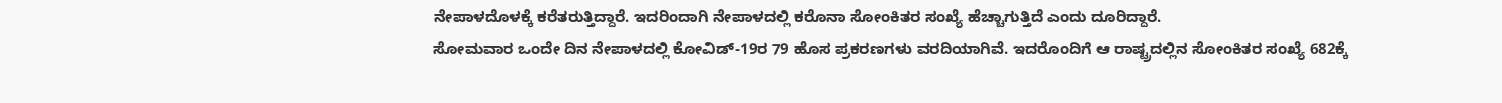ನೇಪಾಳದೊಳಕ್ಕೆ ಕರೆತರುತ್ತಿದ್ದಾರೆ. ಇದರಿಂದಾಗಿ ನೇಪಾಳದಲ್ಲಿ ಕರೊನಾ ಸೋಂಕಿತರ ಸಂಖ್ಯೆ ಹೆಚ್ಚಾಗುತ್ತಿದೆ ಎಂದು ದೂರಿದ್ದಾರೆ.
ಸೋಮವಾರ ಒಂದೇ ದಿನ ನೇಪಾಳದಲ್ಲಿ ಕೋವಿಡ್-19ರ 79 ಹೊಸ ಪ್ರಕರಣಗಳು ವರದಿಯಾಗಿವೆ. ಇದರೊಂದಿಗೆ ಆ ರಾಷ್ಟ್ರದಲ್ಲಿನ ಸೋಂಕಿತರ ಸಂಖ್ಯೆ 682ಕ್ಕೆ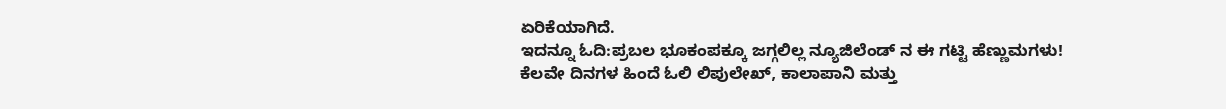ಏರಿಕೆಯಾಗಿದೆ.
ಇದನ್ನೂ ಓದಿ:ಪ್ರಬಲ ಭೂಕಂಪಕ್ಕೂ ಜಗ್ಗಲಿಲ್ಲ ನ್ಯೂಜಿಲೆಂಡ್ ನ ಈ ಗಟ್ಟಿ ಹೆಣ್ಣುಮಗಳು!
ಕೆಲವೇ ದಿನಗಳ ಹಿಂದೆ ಓಲಿ ಲಿಪುಲೇಖ್, ಕಾಲಾಪಾನಿ ಮತ್ತು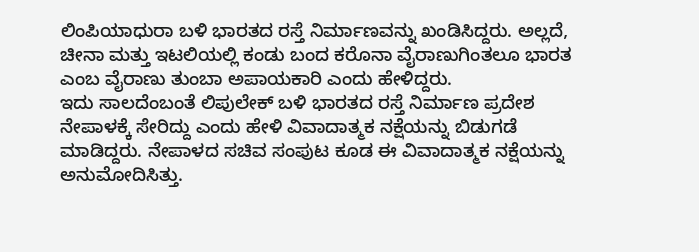ಲಿಂಪಿಯಾಧುರಾ ಬಳಿ ಭಾರತದ ರಸ್ತೆ ನಿರ್ಮಾಣವನ್ನು ಖಂಡಿಸಿದ್ದರು. ಅಲ್ಲದೆ, ಚೀನಾ ಮತ್ತು ಇಟಲಿಯಲ್ಲಿ ಕಂಡು ಬಂದ ಕರೊನಾ ವೈರಾಣುಗಿಂತಲೂ ಭಾರತ ಎಂಬ ವೈರಾಣು ತುಂಬಾ ಅಪಾಯಕಾರಿ ಎಂದು ಹೇಳಿದ್ದರು.
ಇದು ಸಾಲದೆಂಬಂತೆ ಲಿಪುಲೇಕ್ ಬಳಿ ಭಾರತದ ರಸ್ತೆ ನಿರ್ಮಾಣ ಪ್ರದೇಶ ನೇಪಾಳಕ್ಕೆ ಸೇರಿದ್ದು ಎಂದು ಹೇಳಿ ವಿವಾದಾತ್ಮಕ ನಕ್ಷೆಯನ್ನು ಬಿಡುಗಡೆ ಮಾಡಿದ್ದರು. ನೇಪಾಳದ ಸಚಿವ ಸಂಪುಟ ಕೂಡ ಈ ವಿವಾದಾತ್ಮಕ ನಕ್ಷೆಯನ್ನು ಅನುಮೋದಿಸಿತ್ತು.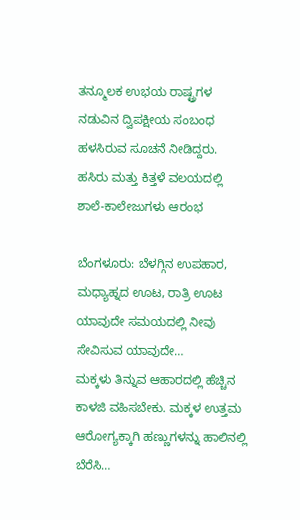ತನ್ಮೂಲಕ ಉಭಯ ರಾಷ್ಟ್ರಗಳ ನಡುವಿನ ದ್ವಿಪಕ್ಷೀಯ ಸಂಬಂಧ ಹಳಸಿರುವ ಸೂಚನೆ ನೀಡಿದ್ದರು.
ಹಸಿರು ಮತ್ತು ಕಿತ್ತಳೆ ವಲಯದಲ್ಲಿ ಶಾಲೆ-ಕಾಲೇಜುಗಳು ಆರಂಭ

ಬೆಂಗಳೂರು: ಬೆಳಗ್ಗಿನ ಉಪಹಾರ, ಮಧ್ಯಾಹ್ನದ ಊಟ, ರಾತ್ರಿ ಊಟ ಯಾವುದೇ ಸಮಯದಲ್ಲಿ ನೀವು ಸೇವಿಸುವ ಯಾವುದೇ…
ಮಕ್ಕಳು ತಿನ್ನುವ ಆಹಾರದಲ್ಲಿ ಹೆಚ್ಚಿನ ಕಾಳಜಿ ವಹಿಸಬೇಕು. ಮಕ್ಕಳ ಉತ್ತಮ ಆರೋಗ್ಯಕ್ಕಾಗಿ ಹಣ್ಣುಗಳನ್ನು ಹಾಲಿನಲ್ಲಿ ಬೆರೆಸಿ…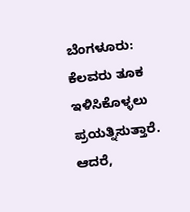ಬೆಂಗಳೂರು: ಕೆಲವರು ತೂಕ ಇಳಿಸಿಕೊಳ್ಳಲು ಪ್ರಯತ್ನಿಸುತ್ತಾರೆ. ಆದರೆ,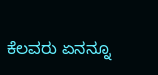ಕೆಲವರು ಏನನ್ನೂ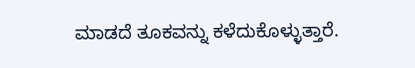ಮಾಡದೆ ತೂಕವನ್ನು ಕಳೆದುಕೊಳ್ಳುತ್ತಾರೆ.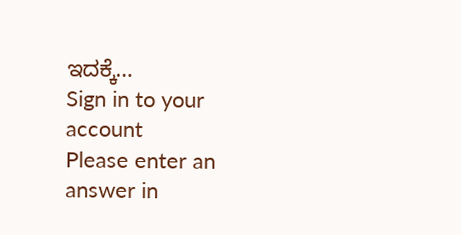ಇದಕ್ಕೆ…
Sign in to your account
Please enter an answer in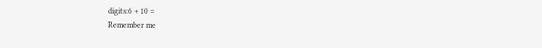digits:6 + 10 =
Remember me